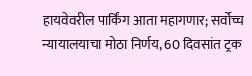हायवेवरील पार्किंग आता महागणार; सर्वोच्च न्यायालयाचा मोठा निर्णय, 60 दिवसांत ट्रक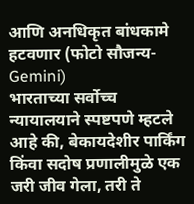आणि अनधिकृत बांधकामे हटवणार (फोटो सौजन्य-Gemini)
भारताच्या सर्वोच्च न्यायालयाने स्पष्टपणे म्हटले आहे की, बेकायदेशीर पार्किंग किंवा सदोष प्रणालीमुळे एक जरी जीव गेला, तरी ते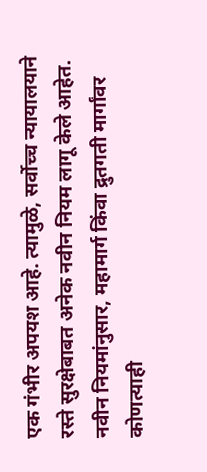एक गंभीर अपयश आहे. त्यामुळे, सर्वोच्च न्यायालयाने रस्ते सुरक्षेबाबत अनेक नवीन नियम लागू केले आहेत. नवीन नियमांनुसार, महामार्ग किंवा द्रुतगती मार्गांवर कोणत्याही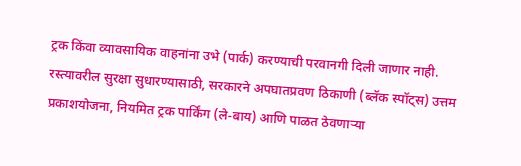ट्रक किंवा व्यावसायिक वाहनांना उभे (पार्क) करण्याची परवानगी दिली जाणार नाही.
रस्त्यावरील सुरक्षा सुधारण्यासाठी, सरकारने अपघातप्रवण ठिकाणी (ब्लॅक स्पॉट्स) उत्तम प्रकाशयोजना, नियमित ट्रक पार्किंग (ले-बाय) आणि पाळत ठेवणाऱ्या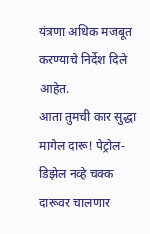यंत्रणा अधिक मजबूत करण्याचे निर्देश दिले आहेत.
आता तुमची कार सुद्धा मागेल दारू! पेट्रोल-डिझेल नव्हे चक्क दारूवर चालणार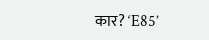कार? ‘E85’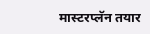मास्टरप्लॅन तयार